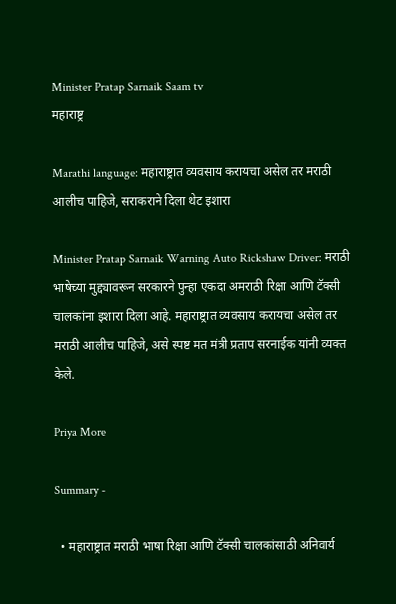Minister Pratap Sarnaik Saam tv
महाराष्ट्र

Marathi language: महाराष्ट्रात व्यवसाय करायचा असेल तर मराठी आलीच पाहिजे, सराकराने दिला थेट इशारा

Minister Pratap Sarnaik Warning Auto Rickshaw Driver: मराठी भाषेच्या मुद्द्यावरून सरकारने पुन्हा एकदा अमराठी रिक्षा आणि टॅक्सी चालकांना इशारा दिला आहे. महाराष्ट्रात व्यवसाय करायचा असेल तर मराठी आलीच पाहिजे, असे स्पष्ट मत मंत्री प्रताप सरनाईक यांनी व्यक्त केले.

Priya More

Summary -

  • महाराष्ट्रात मराठी भाषा रिक्षा आणि टॅक्सी चालकांसाठी अनिवार्य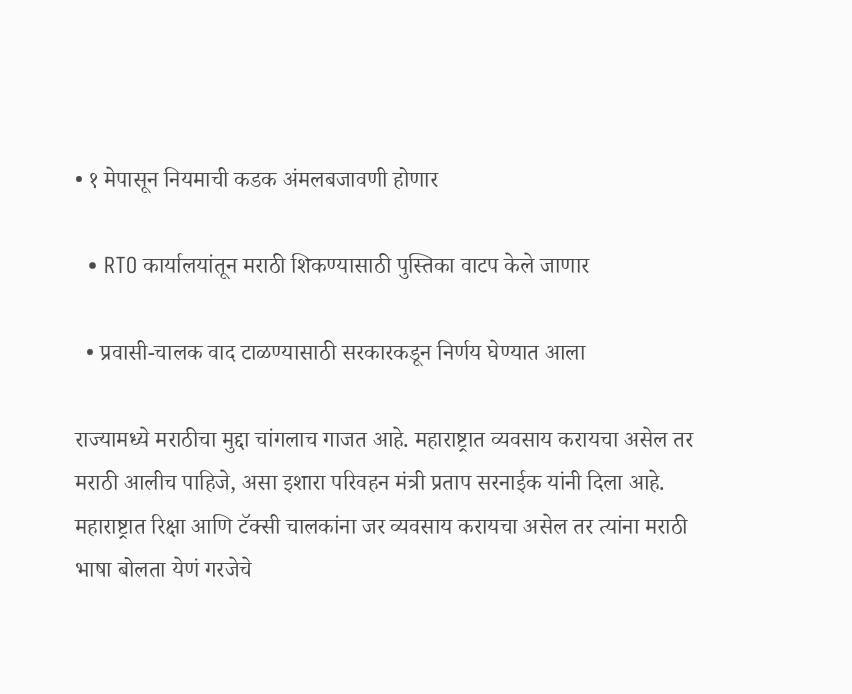• १ मेपासून नियमाची कडक अंमलबजावणी होणार

  • RTO कार्यालयांतून मराठी शिकण्यासाठी पुस्तिका वाटप केले जाणार

  • प्रवासी-चालक वाद टाळण्यासाठी सरकारकडून निर्णय घेण्यात आला

राज्यामध्ये मराठीचा मुद्दा चांगलाच गाजत आहे. महाराष्ट्रात व्यवसाय करायचा असेल तर मराठी आलीच पाहिजे, असा इशारा परिवहन मंत्री प्रताप सरनाईक यांनी दिला आहे. महाराष्ट्रात रिक्षा आणि टॅक्सी चालकांना जर व्यवसाय करायचा असेल तर त्यांना मराठी भाषा बोलता येणं गरजेचे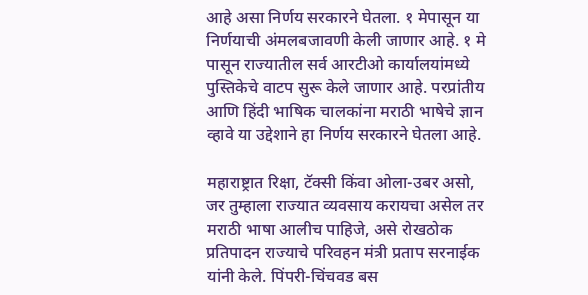आहे असा निर्णय सरकारने घेतला. १ मेपासून या निर्णयाची अंमलबजावणी केली जाणार आहे. १ मे पासून राज्यातील सर्व आरटीओ कार्यालयांमध्ये पुस्तिकेचे वाटप सुरू केले जाणार आहे. परप्रांतीय आणि हिंदी भाषिक चालकांना मराठी भाषेचे ज्ञान व्हावे या उद्देशाने हा निर्णय सरकारने घेतला आहे.

महाराष्ट्रात रिक्षा, टॅक्सी किंवा ओला-उबर असो, जर तुम्हाला राज्यात व्यवसाय करायचा असेल तर मराठी भाषा आलीच पाहिजे, असे रोखठोक प्रतिपादन राज्याचे परिवहन मंत्री प्रताप सरनाईक यांनी केले. पिंपरी-चिंचवड बस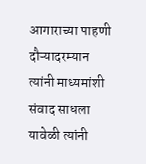आगाराच्या पाहणी दौऱ्यादरम्यान त्यांनी माध्यमांशी संवाद साधला यावेळी त्यांनी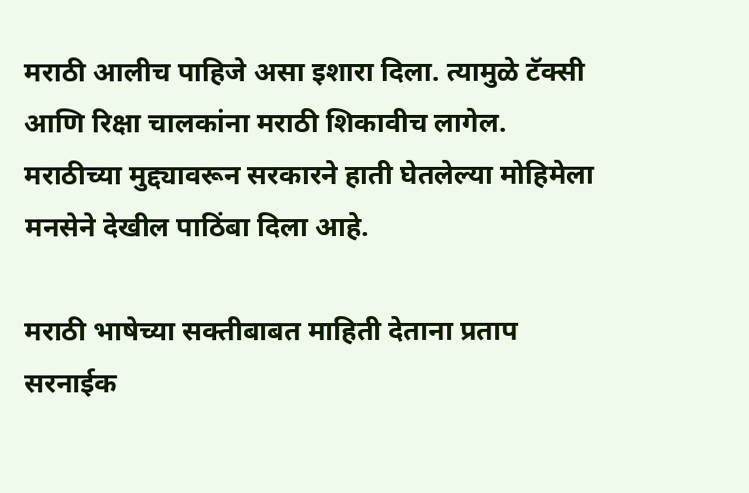मराठी आलीच पाहिजे असा इशारा दिला. त्यामुळे टॅक्सी आणि रिक्षा चालकांना मराठी शिकावीच लागेल. मराठीच्या मुद्द्यावरून सरकारने हाती घेतलेल्या मोहिमेला मनसेने देखील पाठिंबा दिला आहे.

मराठी भाषेच्या सक्तीबाबत माहिती देताना प्रताप सरनाईक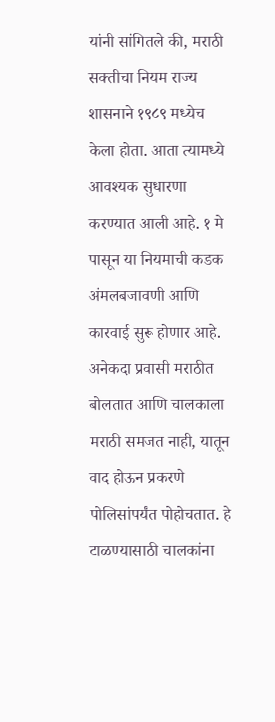यांनी सांगितले की, मराठी सक्तीचा नियम राज्य शासनाने १९८९ मध्येच केला होता. आता त्यामध्ये आवश्यक सुधारणा करण्यात आली आहे. १ मे पासून या नियमाची कडक अंमलबजावणी आणि कारवाई सुरू होणार आहे. अनेकदा प्रवासी मराठीत बोलतात आणि चालकाला मराठी समजत नाही, यातून वाद होऊन प्रकरणे पोलिसांपर्यंत पोहोचतात. हे टाळण्यासाठी चालकांना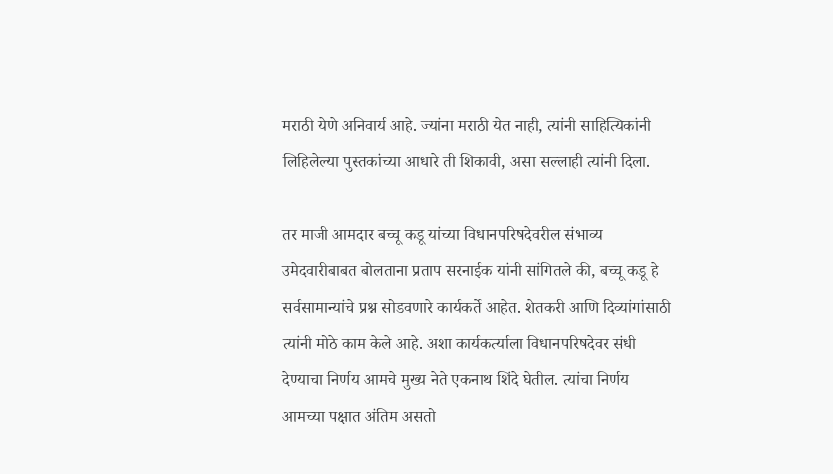मराठी येणे अनिवार्य आहे. ज्यांना मराठी येत नाही, त्यांनी साहित्यिकांनी लिहिलेल्या पुस्तकांच्या आधारे ती शिकावी, असा सल्लाही त्यांनी दिला.

तर माजी आमदार बच्चू कडू यांच्या विधानपरिषदेवरील संभाव्य उमेदवारीबाबत बोलताना प्रताप सरनाईक यांनी सांगितले की, बच्चू कडू हे सर्वसामान्यांचे प्रश्न सोडवणारे कार्यकर्ते आहेत. शेतकरी आणि दिव्यांगांसाठी त्यांनी मोठे काम केले आहे. अशा कार्यकर्त्याला विधानपरिषदेवर संधी देण्याचा निर्णय आमचे मुख्य नेते एकनाथ शिंदे घेतील. त्यांचा निर्णय आमच्या पक्षात अंतिम असतो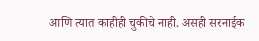आणि त्यात काहीही चुकीचे नाही. असही सरनाईक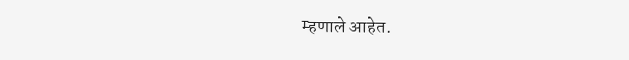म्हणाले आहेत.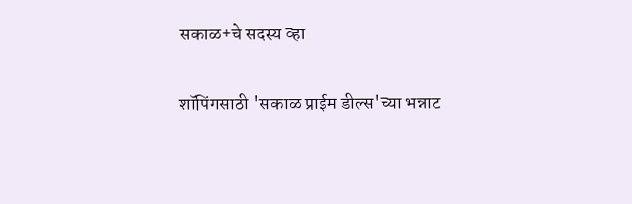सकाळ+चे सदस्य व्हा

शॉपिंगसाठी 'सकाळ प्राईम डील्स'च्या भन्नाट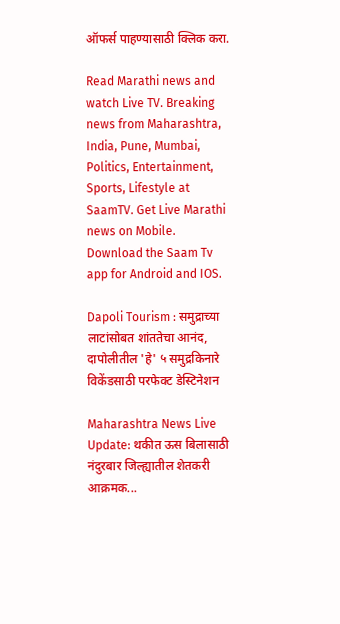ऑफर्स पाहण्यासाठी क्लिक करा.

Read Marathi news and watch Live TV. Breaking news from Maharashtra, India, Pune, Mumbai, Politics, Entertainment, Sports, Lifestyle at SaamTV. Get Live Marathi news on Mobile. Download the Saam Tv app for Android and IOS.

Dapoli Tourism : समुद्राच्या लाटांसोबत शांततेचा आनंद, दापोलीतील 'हे' ५ समुद्रकिनारे विकेंडसाठी परफेक्ट डेस्टिनेशन

Maharashtra News Live Update: थकीत ऊस बिलासाठी नंदुरबार जिल्ह्यातील शेतकरी आक्रमक...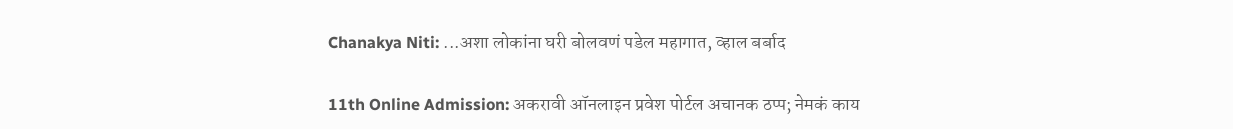Chanakya Niti: ...अशा लोकांना घरी बोलवणं पडेल महागात, व्हाल बर्बाद

11th Online Admission: अकरावी ऑनलाइन प्रवेश पोर्टल अचानक ठप्प; नेमकं काय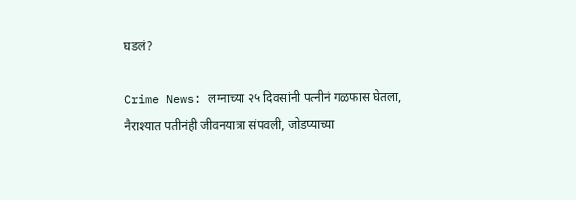घडलं?

Crime News: लग्नाच्या २५ दिवसांनी पत्नीनं गळफास घेतला, नैराश्यात पतीनंही जीवनयात्रा संपवली, जोडप्याच्या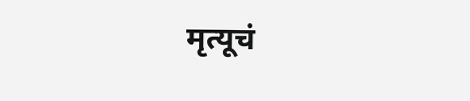मृत्यूचं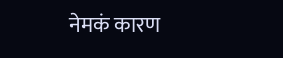नेमकं कारण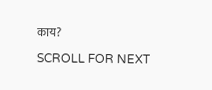काय?

SCROLL FOR NEXT